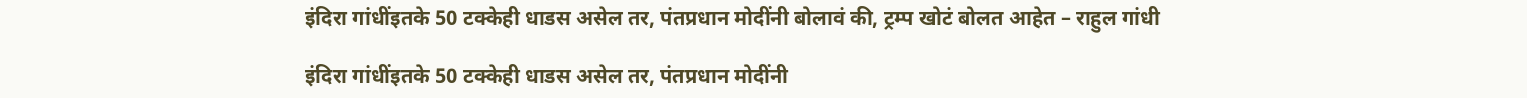इंदिरा गांधींइतके 50 टक्केही धाडस असेल तर, पंतप्रधान मोदींनी बोलावं की, ट्रम्प खोटं बोलत आहेत – राहुल गांधी

इंदिरा गांधींइतके 50 टक्केही धाडस असेल तर, पंतप्रधान मोदींनी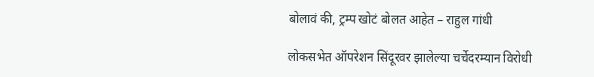बोलावं की, ट्रम्प खोटं बोलत आहेत – राहुल गांधी

लोकसभेत ऑपरेशन सिंदूरवर झालेल्या चर्चेदरम्यान विरोधी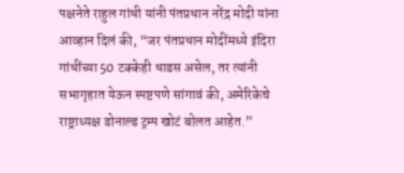पक्षनेते राहुल गांधी यांनी पंतप्रधान नरेंद्र मोदी यांना आव्हान दिलं की, “जर पंतप्रधान मोदींमध्ये इंदिरा गांधींच्या 50 टक्केही धाडस असेल, तर त्यांनी सभागृहात येऊन स्पष्टपणे सांगावं की, अमेरिकेचे राष्ट्राध्यक्ष डोनाल्ड ट्रम्प खोटं बोलत आहेत.”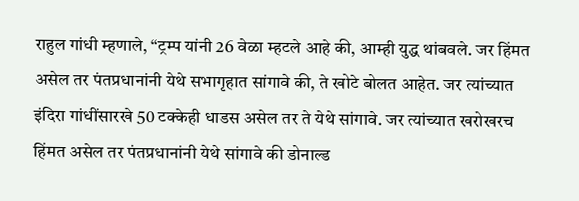राहुल गांधी म्हणाले, “ट्रम्प यांनी 26 वेळा म्हटले आहे की, आम्ही युद्ध थांबवले. जर हिंमत असेल तर पंतप्रधानांनी येथे सभागृहात सांगावे की, ते खोटे बोलत आहेत. जर त्यांच्यात इंदिरा गांधींसारखे 50 टक्केही धाडस असेल तर ते येथे सांगावे. जर त्यांच्यात खरोखरच हिंमत असेल तर पंतप्रधानांनी येथे सांगावे की डोनाल्ड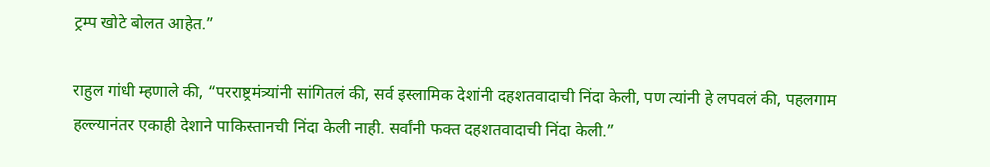ट्रम्प खोटे बोलत आहेत.”

राहुल गांधी म्हणाले की, “परराष्ट्रमंत्र्यांनी सांगितलं की, सर्व इस्लामिक देशांनी दहशतवादाची निंदा केली, पण त्यांनी हे लपवलं की, पहलगाम हल्ल्यानंतर एकाही देशाने पाकिस्तानची निंदा केली नाही. सर्वांनी फक्त दहशतवादाची निंदा केली.”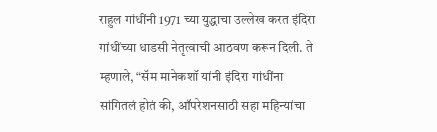राहुल गांधींनी 1971 च्या युद्धाचा उल्लेख करत इंदिरा गांधींच्या धाडसी नेतृत्वाची आठवण करून दिली. ते म्हणाले, “सॅम मानेकशॉ यांनी इंदिरा गांधींना सांगितलं होतं की, ऑपरेशनसाठी सहा महिन्यांचा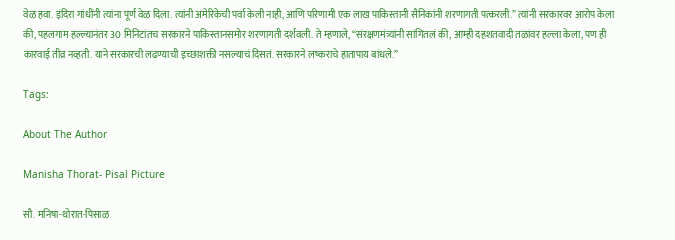वेळ हवा. इंदिरा गांधींनी त्यांना पूर्ण वेळ दिला. त्यांनी अमेरिकेची पर्वा केली नाही, आणि परिणामी एक लाख पाकिस्तानी सैनिकांनी शरणागती पत्करली.” त्यांनी सरकारवर आरोप केला की, पहलगाम हल्ल्यानंतर 30 मिनिटांतच सरकारने पाकिस्तानसमोर शरणागती दर्शवली. ते म्हणाले, “संरक्षणमंत्र्यांनी सांगितलं की, आम्ही दहशतवादी तळांवर हल्ला केला, पण ही कारवाई तीव्र नव्हती. याने सरकारची लढण्याची इच्छाशक्ती नसल्याचं दिसतं. सरकारने लष्कराचे हातापाय बांधले.”

Tags:

About The Author

Manisha Thorat- Pisal Picture

सौ. मनिषा-थोरात-पिसाळ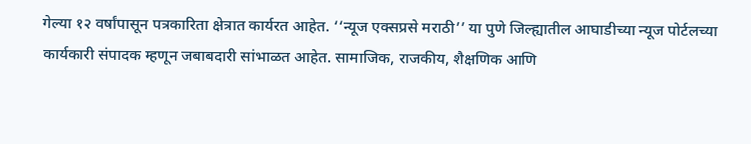गेल्या १२ वर्षांपासून पत्रकारिता क्षेत्रात कार्यरत आहेत. ‘‘न्यूज एक्सप्रसे मराठी’’ या पुणे जिल्ह्यातील आघाडीच्या न्यूज पोर्टलच्या कार्यकारी संपादक म्हणून जबाबदारी सांभाळत आहेत. सामाजिक, राजकीय, शैक्षणिक आणि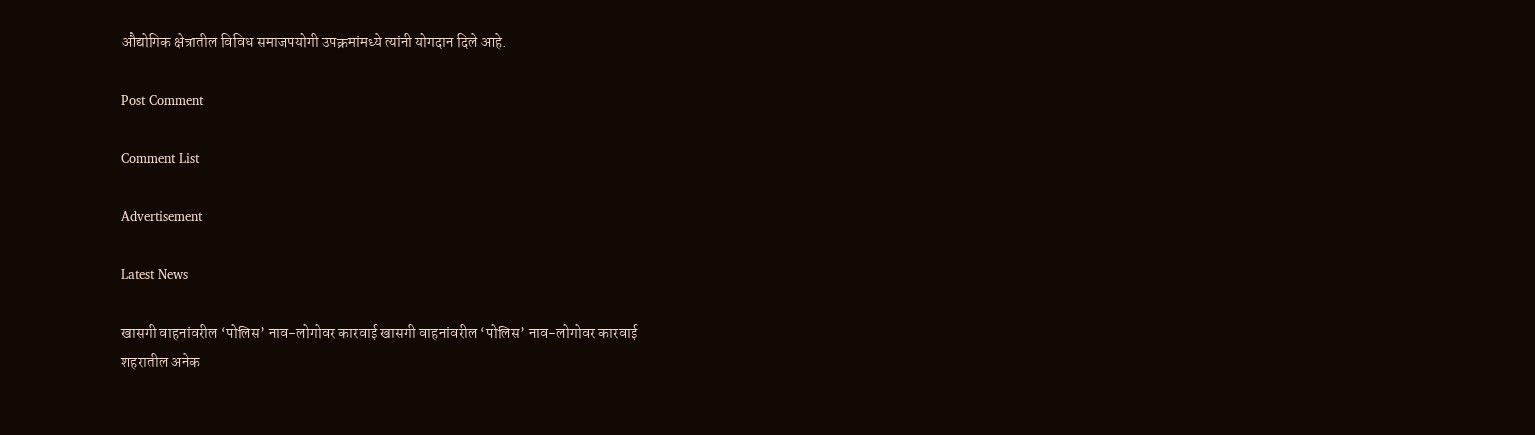औद्योगिक क्षेत्रातील विविध समाजपयोगी उपक्रमांमध्ये त्यांनी योगदान दिले आहे.

Post Comment

Comment List

Advertisement

Latest News

खासगी वाहनांवरील ‘पोलिस’ नाव-लोगोवर कारवाई खासगी वाहनांवरील ‘पोलिस’ नाव-लोगोवर कारवाई
शहरातील अनेक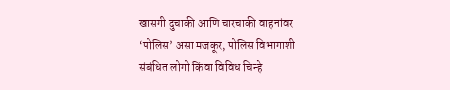खासगी दुचाकी आणि चारचाकी वाहनांवर ‘पोलिस’ असा मजकूर, पोलिस विभागाशी संबंधित लोगो किंवा विविध चिन्हे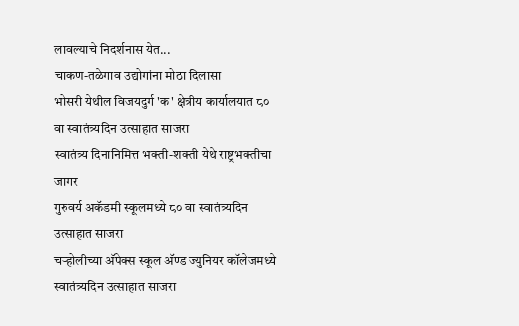लावल्याचे निदर्शनास येत...
चाकण-तळेगाव उद्योगांना मोठा दिलासा
भोसरी येथील विजयदुर्ग 'क' क्षेत्रीय कार्यालयात ८० वा स्वातंत्र्यदिन उत्साहात साजरा
स्वातंत्र्य दिनानिमित्त भक्ती-शक्ती येथे राष्ट्रभक्तीचा जागर
गुरुवर्य अकॅडमी स्कूलमध्ये ८० वा स्वातंत्र्यदिन उत्साहात साजरा
चऱ्होलीच्या अ‍ॅपेक्स स्कूल अ‍ॅण्ड ज्युनियर कॉलेजमध्ये स्वातंत्र्यदिन उत्साहात साजरा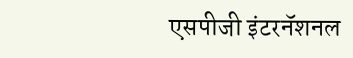एसपीजी इंटरनॅशनल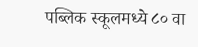पब्लिक स्कूलमध्ये ८० वा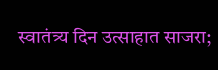स्वातंत्र्य दिन उत्साहात साजरा;